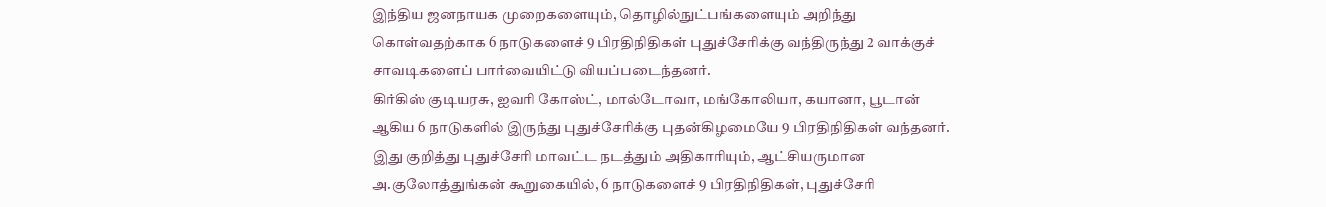இந்திய ஜனநாயக முறைகளையும், தொழில்நுட்பங்களையும் அறிந்து கொள்வதற்காக 6 நாடுகளைச் 9 பிரதிநிதிகள் புதுச்சேரிக்கு வந்திருந்து 2 வாக்குச் சாவடிகளைப் பார்வையிட்டு வியப்படைந்தனர்.
கிர்கிஸ் குடியரசு, ஐவரி கோஸ்ட், மால்டோவா, மங்கோலியா, கயானா, பூடான் ஆகிய 6 நாடுகளில் இருந்து புதுச்சேரிக்கு புதன்கிழமையே 9 பிரதிநிதிகள் வந்தனர்.
இது குறித்து புதுச்சேரி மாவட்ட நடத்தும் அதிகாரியும், ஆட்சியருமான அ.குலோத்துங்கன் கூறுகையில், 6 நாடுகளைச் 9 பிரதிநிதிகள், புதுச்சேரி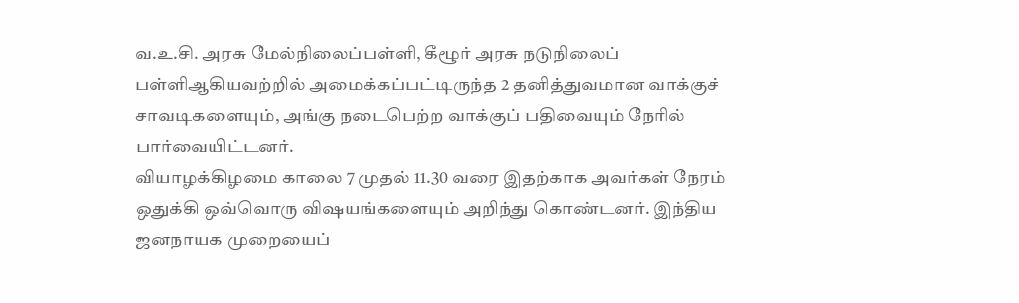வ.உ.சி. அரசு மேல்நிலைப்பள்ளி, கீழூர் அரசு நடுநிலைப் பள்ளிஆகியவற்றில் அமைக்கப்பட்டிருந்த 2 தனித்துவமான வாக்குச் சாவடிகளையும், அங்கு நடைபெற்ற வாக்குப் பதிவையும் நேரில் பார்வையிட்டனர்.
வியாழக்கிழமை காலை 7 முதல் 11.30 வரை இதற்காக அவர்கள் நேரம் ஒதுக்கி ஒவ்வொரு விஷயங்களையும் அறிந்து கொண்டனர். இந்திய ஜனநாயக முறையைப்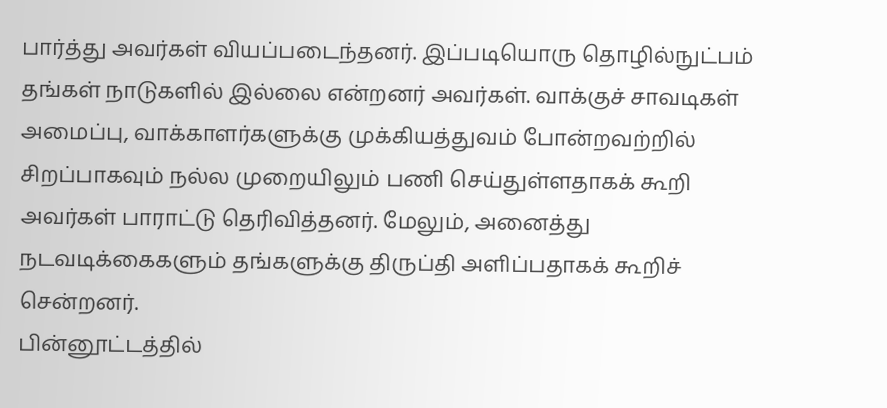பார்த்து அவர்கள் வியப்படைந்தனர். இப்படியொரு தொழில்நுட்பம் தங்கள் நாடுகளில் இல்லை என்றனர் அவர்கள். வாக்குச் சாவடிகள் அமைப்பு, வாக்காளர்களுக்கு முக்கியத்துவம் போன்றவற்றில் சிறப்பாகவும் நல்ல முறையிலும் பணி செய்துள்ளதாகக் கூறி அவர்கள் பாராட்டு தெரிவித்தனர். மேலும், அனைத்து நடவடிக்கைகளும் தங்களுக்கு திருப்தி அளிப்பதாகக் கூறிச் சென்றனர்.
பின்னூட்டத்தில்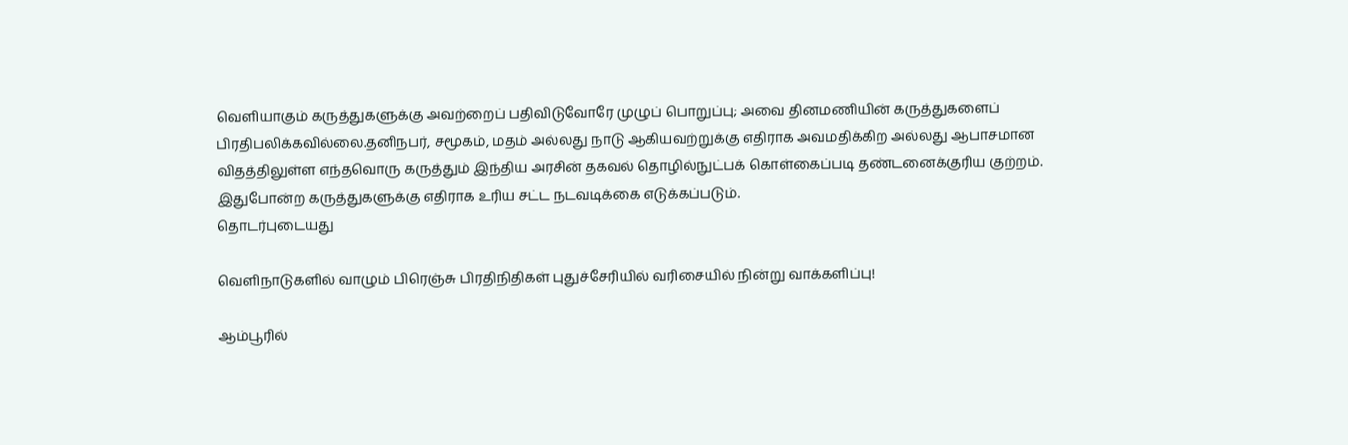வெளியாகும் கருத்துகளுக்கு அவற்றைப் பதிவிடுவோரே முழுப் பொறுப்பு; அவை தினமணியின் கருத்துகளைப் பிரதிபலிக்கவில்லை.தனிநபர், சமூகம், மதம் அல்லது நாடு ஆகியவற்றுக்கு எதிராக அவமதிக்கிற அல்லது ஆபாசமான விதத்திலுள்ள எந்தவொரு கருத்தும் இந்திய அரசின் தகவல் தொழில்நுட்பக் கொள்கைப்படி தண்டனைக்குரிய குற்றம். இதுபோன்ற கருத்துகளுக்கு எதிராக உரிய சட்ட நடவடிக்கை எடுக்கப்படும்.
தொடர்புடையது

வெளிநாடுகளில் வாழும் பிரெஞ்சு பிரதிநிதிகள் புதுச்சேரியில் வரிசையில் நின்று வாக்களிப்பு!

ஆம்பூரில்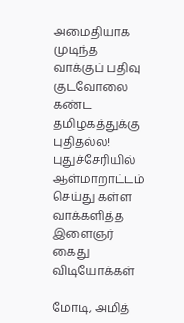அமைதியாக முடிந்த வாக்குப் பதிவு
குடவோலை கண்ட தமிழகத்துக்கு புதிதல்ல!
புதுச்சேரியில் ஆள்மாறாட்டம் செய்து கள்ள வாக்களித்த இளைஞர் கைது
விடியோக்கள்

மோடி, அமித்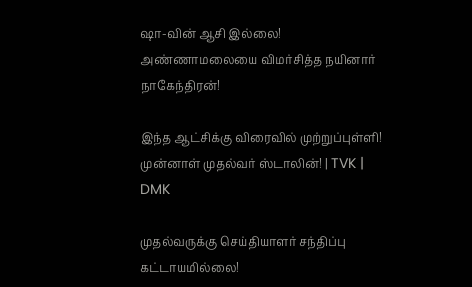ஷா-வின் ஆசி இல்லை! அண்ணாமலையை விமர்சித்த நயினார் நாகேந்திரன்!

இந்த ஆட்சிக்கு விரைவில் முற்றுப்புள்ளி! முன்னாள் முதல்வர் ஸ்டாலின்! | TVK | DMK

முதல்வருக்கு செய்தியாளர் சந்திப்பு கட்டாயமில்லை!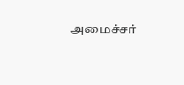அமைச்சர்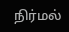நிர்மல்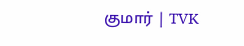குமார் | TVK